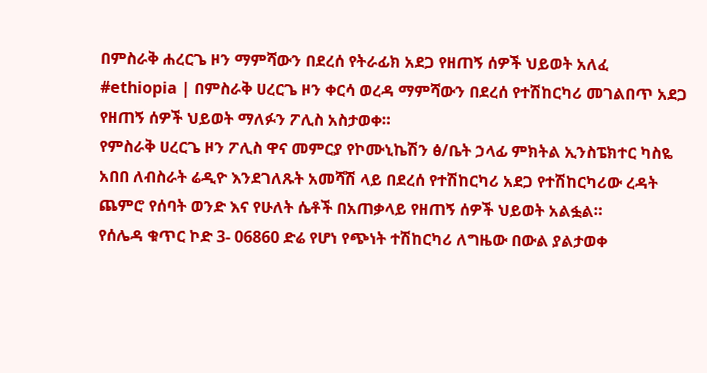በምስራቅ ሐረርጌ ዞን ማምሻውን በደረሰ የትራፊክ አደጋ የዘጠኝ ሰዎች ህይወት አለፈ
#ethiopia | በምስራቅ ሀረርጌ ዞን ቀርሳ ወረዳ ማምሻውን በደረሰ የተሽከርካሪ መገልበጥ አደጋ የዘጠኝ ሰዎች ህይወት ማለፉን ፖሊስ አስታወቀ።
የምስራቅ ሀረርጌ ዞን ፖሊስ ዋና መምርያ የኮሙኒኬሽን ፅ/ቤት ኃላፊ ምክትል ኢንስፔክተር ካስዬ አበበ ለብስራት ሬዲዮ እንደገለጹት አመሻሽ ላይ በደረሰ የተሽከርካሪ አደጋ የተሽከርካሪው ረዳት ጨምሮ የሰባት ወንድ እና የሁለት ሴቶች በአጠቃላይ የዘጠኝ ሰዎች ህይወት አልፏል።
የሰሌዳ ቁጥር ኮድ 3- 06860 ድሬ የሆነ የጭነት ተሽከርካሪ ለግዜው በውል ያልታወቀ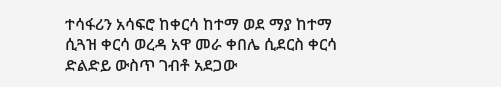ተሳፋሪን አሳፍሮ ከቀርሳ ከተማ ወደ ማያ ከተማ ሲጓዝ ቀርሳ ወረዳ አዋ መራ ቀበሌ ሲደርስ ቀርሳ ድልድይ ውስጥ ገብቶ አደጋው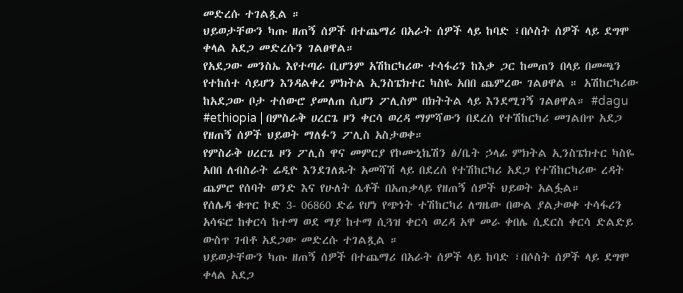መድረሱ ተገልጿል ።
ህይወታቸውን ካጡ ዘጠኝ ሰዎች በተጨማሪ በአራት ሰዎች ላይ ከባድ ፣በሶስት ሰዎች ላይ ደግሞ ቀላል አደጋ መድረሱን ገልፀዋል።
የአደጋው መንስኤ እየተጣራ ቢሆንም አሽከርካሪው ተሳፋሪን ከእቃ ጋር ከመጠን በላይ በመጫን የተከሰተ ሳይሆን እንዳልቀረ ምክትል ኢንስፔክተር ካስዬ አበበ ጨምረው ገልፀዋል ። አሽከርካሪው ከአደጋው ቦታ ተሰውሮ ያመለጠ ሲሆን ፖሊስም በክትትል ላይ እንደሚገኝ ገልፀዋል። #dagu
#ethiopia | በምስራቅ ሀረርጌ ዞን ቀርሳ ወረዳ ማምሻውን በደረሰ የተሽከርካሪ መገልበጥ አደጋ የዘጠኝ ሰዎች ህይወት ማለፉን ፖሊስ አስታወቀ።
የምስራቅ ሀረርጌ ዞን ፖሊስ ዋና መምርያ የኮሙኒኬሽን ፅ/ቤት ኃላፊ ምክትል ኢንስፔክተር ካስዬ አበበ ለብስራት ሬዲዮ እንደገለጹት አመሻሽ ላይ በደረሰ የተሽከርካሪ አደጋ የተሽከርካሪው ረዳት ጨምሮ የሰባት ወንድ እና የሁለት ሴቶች በአጠቃላይ የዘጠኝ ሰዎች ህይወት አልፏል።
የሰሌዳ ቁጥር ኮድ 3- 06860 ድሬ የሆነ የጭነት ተሽከርካሪ ለግዜው በውል ያልታወቀ ተሳፋሪን አሳፍሮ ከቀርሳ ከተማ ወደ ማያ ከተማ ሲጓዝ ቀርሳ ወረዳ አዋ መራ ቀበሌ ሲደርስ ቀርሳ ድልድይ ውስጥ ገብቶ አደጋው መድረሱ ተገልጿል ።
ህይወታቸውን ካጡ ዘጠኝ ሰዎች በተጨማሪ በአራት ሰዎች ላይ ከባድ ፣በሶስት ሰዎች ላይ ደግሞ ቀላል አደጋ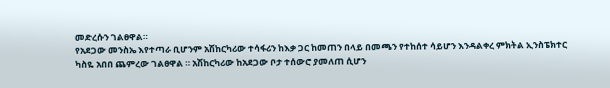መድረሱን ገልፀዋል።
የአደጋው መንስኤ እየተጣራ ቢሆንም አሽከርካሪው ተሳፋሪን ከእቃ ጋር ከመጠን በላይ በመጫን የተከሰተ ሳይሆን እንዳልቀረ ምክትል ኢንስፔክተር ካስዬ አበበ ጨምረው ገልፀዋል ። አሽከርካሪው ከአደጋው ቦታ ተሰውሮ ያመለጠ ሲሆን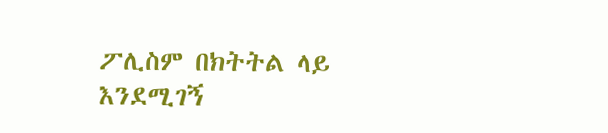ፖሊስም በክትትል ላይ እንደሚገኝ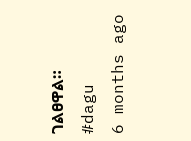ገልፀዋል። #dagu
6 months ago